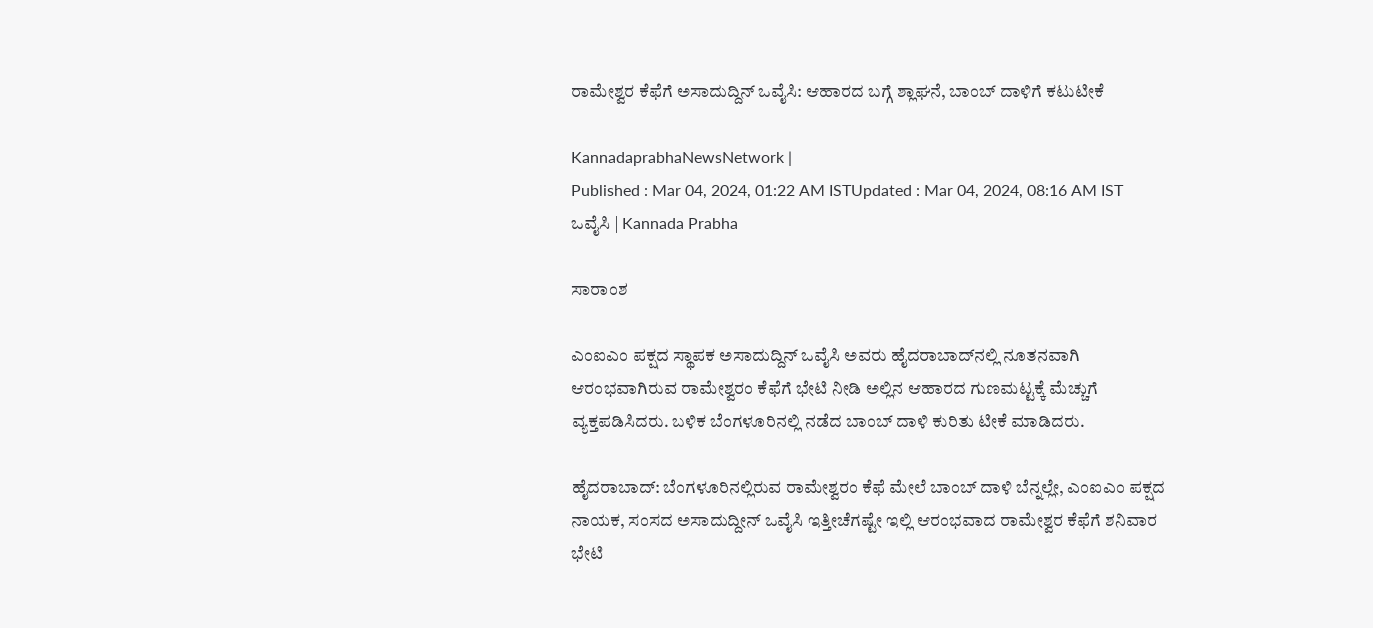ರಾಮೇಶ್ವರ ಕೆಫೆಗೆ ಅಸಾದುದ್ದಿನ್‌ ಒವೈಸಿ: ಆಹಾರದ ಬಗ್ಗೆ ಶ್ಲಾಘನೆ, ಬಾಂಬ್‌ ದಾಳಿಗೆ ಕಟುಟೀಕೆ

KannadaprabhaNewsNetwork |
Published : Mar 04, 2024, 01:22 AM ISTUpdated : Mar 04, 2024, 08:16 AM IST
ಒವೈಸಿ | Kannada Prabha

ಸಾರಾಂಶ

ಎಂಐಎಂ ಪಕ್ಷದ ಸ್ಥಾಪಕ ಅಸಾದುದ್ದಿನ್‌ ಒವೈಸಿ ಅವರು ಹೈದರಾಬಾದ್‌ನಲ್ಲಿ ನೂತನವಾಗಿ ಆರಂಭವಾಗಿರುವ ರಾಮೇಶ್ವರಂ ಕೆಫೆಗೆ ಭೇಟಿ ನೀಡಿ ಅಲ್ಲಿನ ಆಹಾರದ ಗುಣಮಟ್ಟಕ್ಕೆ ಮೆಚ್ಚುಗೆ ವ್ಯಕ್ತಪಡಿಸಿದರು. ಬಳಿಕ ಬೆಂಗಳೂರಿನಲ್ಲಿ ನಡೆದ ಬಾಂಬ್‌ ದಾಳಿ ಕುರಿತು ಟೀಕೆ ಮಾಡಿದರು.

ಹೈದರಾಬಾದ್‌: ಬೆಂಗಳೂರಿನಲ್ಲಿರುವ ರಾಮೇಶ್ವರಂ ಕೆಫೆ ಮೇಲೆ ಬಾಂಬ್‌ ದಾಳಿ ಬೆನ್ನಲ್ಲೇ, ಎಂಐಎಂ ಪಕ್ಷದ ನಾಯಕ, ಸಂಸದ ಅಸಾದುದ್ದೀನ್‌ ಒವೈಸಿ ಇತ್ತೀಚೆಗಷ್ಟೇ ಇಲ್ಲಿ ಆರಂಭವಾದ ರಾಮೇಶ್ವರ ಕೆಫೆಗೆ ಶನಿವಾರ ಭೇಟಿ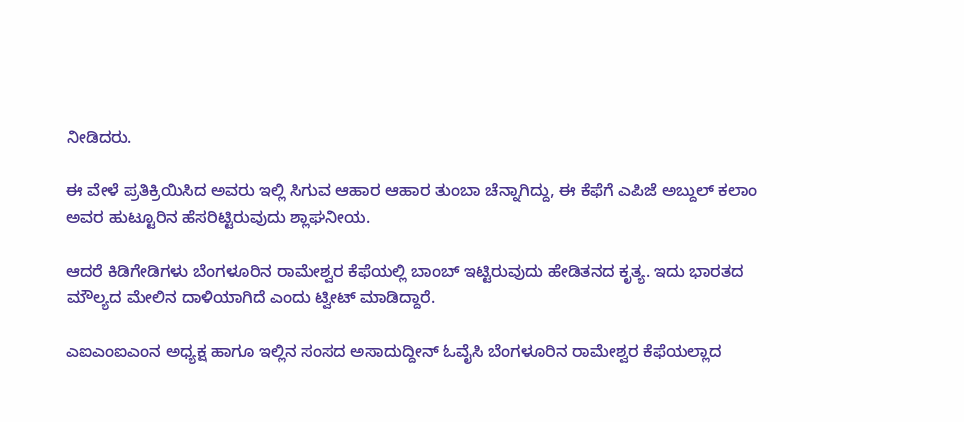ನೀಡಿದರು.

ಈ ವೇಳೆ ಪ್ರತಿಕ್ರಿಯಿಸಿದ ಅವರು ಇಲ್ಲಿ ಸಿಗುವ ಆಹಾರ ಆಹಾರ ತುಂಬಾ ಚೆನ್ನಾಗಿದ್ದು, ಈ ಕೆಫೆಗೆ ಎಪಿಜೆ ಅಬ್ದುಲ್‌ ಕಲಾಂ ಅವರ ಹುಟ್ಟೂರಿನ ಹೆಸರಿಟ್ಟಿರುವುದು ಶ್ಲಾಘನೀಯ.

ಆದರೆ ಕಿಡಿಗೇಡಿಗಳು ಬೆಂಗಳೂರಿನ ರಾಮೇಶ್ವರ ಕೆಫೆಯಲ್ಲಿ ಬಾಂಬ್‌ ಇಟ್ಟಿರುವುದು ಹೇಡಿತನದ ಕೃತ್ಯ. ಇದು ಭಾರತದ ಮೌಲ್ಯದ ಮೇಲಿನ ದಾಳಿಯಾಗಿದೆ ಎಂದು ಟ್ವೀಟ್‌ ಮಾಡಿದ್ದಾರೆ.

ಎಐಎಂಐಎಂನ ಅಧ್ಯಕ್ಷ ಹಾಗೂ ಇಲ್ಲಿನ ಸಂಸದ ಅಸಾದುದ್ದೀನ್‌ ಓವೈಸಿ ಬೆಂಗಳೂರಿನ ರಾಮೇಶ್ವರ ಕೆಫೆಯಲ್ಲಾದ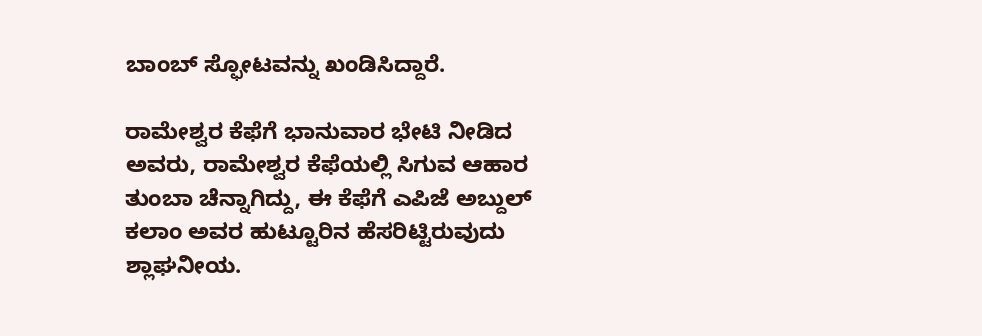ಬಾಂಬ್ ಸ್ಫೋಟವನ್ನು ಖಂಡಿಸಿದ್ದಾರೆ.

ರಾಮೇಶ್ವರ ಕೆಫೆಗೆ ಭಾನುವಾರ ಭೇಟಿ ನೀಡಿದ ಅವರು, ರಾಮೇಶ್ವರ ಕೆಫೆಯಲ್ಲಿ ಸಿಗುವ ಆಹಾರ ತುಂಬಾ ಚೆನ್ನಾಗಿದ್ದು, ಈ ಕೆಫೆಗೆ ಎಪಿಜೆ ಅಬ್ದುಲ್‌ ಕಲಾಂ ಅವರ ಹುಟ್ಟೂರಿನ ಹೆಸರಿಟ್ಟಿರುವುದು ಶ್ಲಾಘನೀಯ.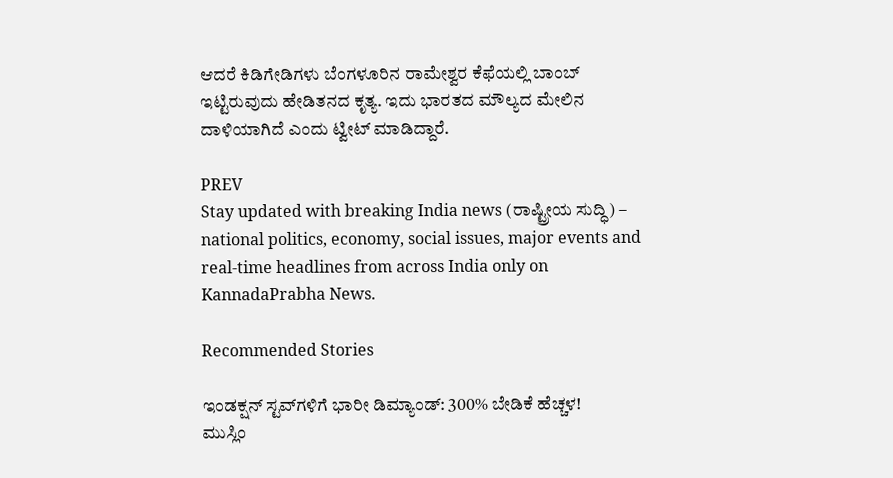ಆದರೆ ಕಿಡಿಗೇಡಿಗಳು ಬೆಂಗಳೂರಿನ ರಾಮೇಶ್ವರ ಕೆಫೆಯಲ್ಲಿ ಬಾಂಬ್‌ ಇಟ್ಟಿರುವುದು ಹೇಡಿತನದ ಕೃತ್ಯ. ಇದು ಭಾರತದ ಮೌಲ್ಯದ ಮೇಲಿನ ದಾಳಿಯಾಗಿದೆ ಎಂದು ಟ್ವೀಟ್‌ ಮಾಡಿದ್ದಾರೆ.

PREV
Stay updated with breaking India news (ರಾಷ್ಟ್ರೀಯ ಸುದ್ಧಿ) – national politics, economy, social issues, major events and real‑time headlines from across India only on KannadaPrabha News.

Recommended Stories

ಇಂಡಕ್ಷನ್‌ ಸ್ಟವ್‌ಗಳಿಗೆ ಭಾರೀ ಡಿಮ್ಯಾಂಡ್‌: 300% ಬೇಡಿಕೆ ಹೆಚ್ಚಳ!
ಮುಸ್ಲಿಂ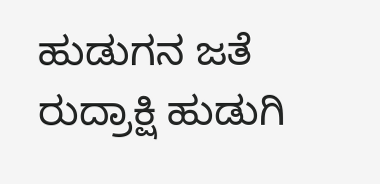ಹುಡುಗನ ಜತೆ ರುದ್ರಾಕ್ಷಿ ಹುಡುಗಿ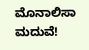ಮೊನಾಲಿಸಾ ಮದುವೆ!